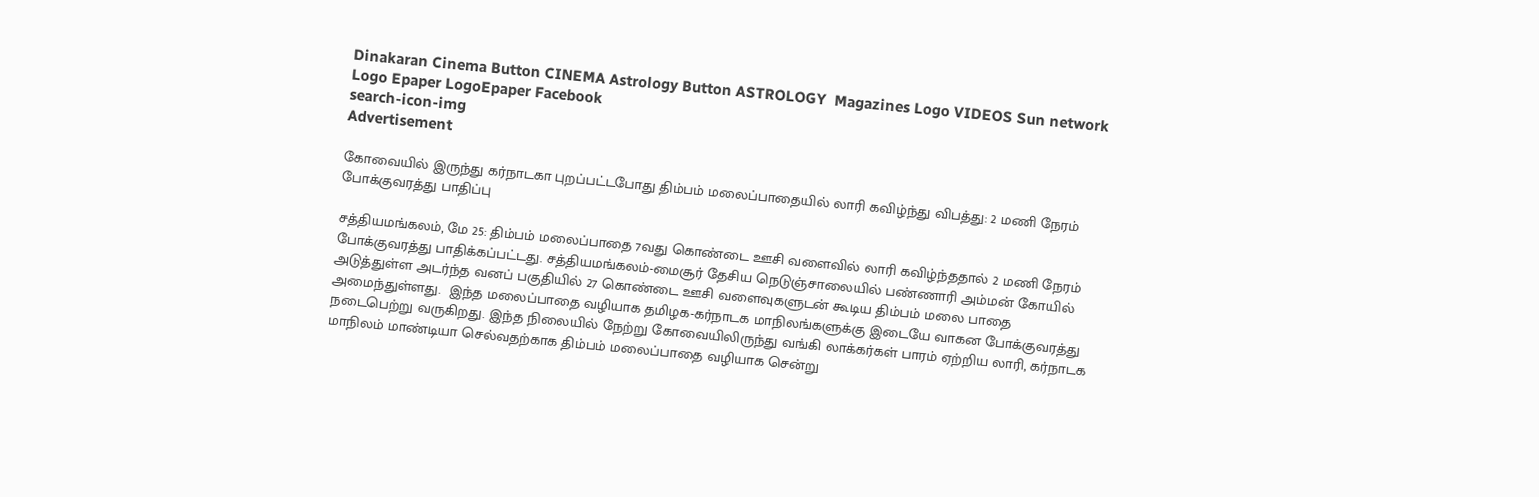Dinakaran Cinema Button CINEMA Astrology Button ASTROLOGY  Magazines Logo VIDEOS Sun network Logo Epaper LogoEpaper Facebook
search-icon-img
Advertisement

கோவையில் இருந்து கர்நாடகா புறப்பட்டபோது திம்பம் மலைப்பாதையில் லாரி கவிழ்ந்து விபத்து: 2 மணி நேரம் போக்குவரத்து பாதிப்பு

சத்தியமங்கலம், மே 25: திம்பம் மலைப்பாதை 7வது கொண்டை ஊசி வளைவில் லாரி கவிழ்ந்ததால் 2 மணி நேரம் போக்குவரத்து பாதிக்கப்பட்டது. சத்தியமங்கலம்-மைசூர் தேசிய நெடுஞ்சாலையில் பண்ணாரி அம்மன் கோயில் அடுத்துள்ள அடர்ந்த வனப் பகுதியில் 27 கொண்டை ஊசி வளைவுகளுடன் கூடிய திம்பம் மலை பாதை அமைந்துள்ளது.  இந்த மலைப்பாதை வழியாக தமிழக-கர்நாடக மாநிலங்களுக்கு இடையே வாகன போக்குவரத்து நடைபெற்று வருகிறது. இந்த நிலையில் நேற்று கோவையிலிருந்து வங்கி லாக்கர்கள் பாரம் ஏற்றிய லாரி, கர்நாடக மாநிலம் மாண்டியா செல்வதற்காக திம்பம் மலைப்பாதை வழியாக சென்று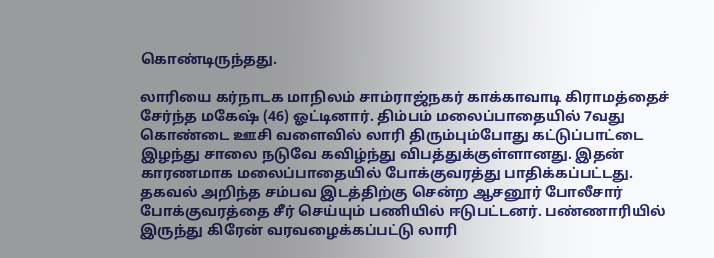கொண்டிருந்தது.

லாரியை கர்நாடக மாநிலம் சாம்ராஜ்நகர் காக்காவாடி கிராமத்தைச் சேர்ந்த மகேஷ் (46) ஓட்டினார். திம்பம் மலைப்பாதையில் 7வது கொண்டை ஊசி வளைவில் லாரி திரும்பும்போது கட்டுப்பாட்டை இழந்து சாலை நடுவே கவிழ்ந்து விபத்துக்குள்ளானது. இதன் காரணமாக மலைப்பாதையில் போக்குவரத்து பாதிக்கப்பட்டது. தகவல் அறிந்த சம்பவ இடத்திற்கு சென்ற ஆசனூர் போலீசார் போக்குவரத்தை சீர் செய்யும் பணியில் ஈடுபட்டனர். பண்ணாரியில் இருந்து கிரேன் வரவழைக்கப்பட்டு லாரி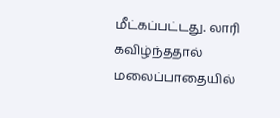மீட்கப்பட்டது. லாரி கவிழ்ந்ததால் மலைப்பாதையில்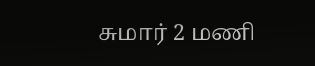சுமார் 2 மணி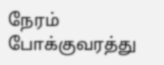நேரம் போக்குவரத்து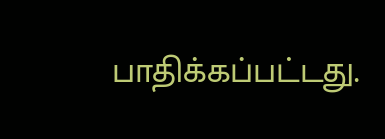பாதிக்கப்பட்டது.